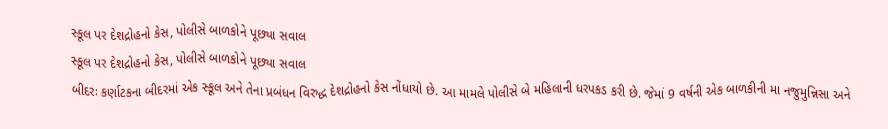સ્કૂલ પર દેશદ્રોહનો કેસ, પોલીસે બાળકોને પૂછ્યા સવાલ
સ્કૂલ પર દેશદ્રોહનો કેસ, પોલીસે બાળકોને પૂછ્યા સવાલ
બીદરઃ કર્ણાટકના બીદરમાં એક સ્કૂલ અને તેના પ્રબંધન વિરુદ્ધ દેશદ્રોહનો કેસ નોંધાયો છે. આ મામલે પોલીસે બે મહિલાની ધરપકડ કરી છે. જેમાં 9 વર્ષની એક બાળકીની મા નજુમુન્નિસા અને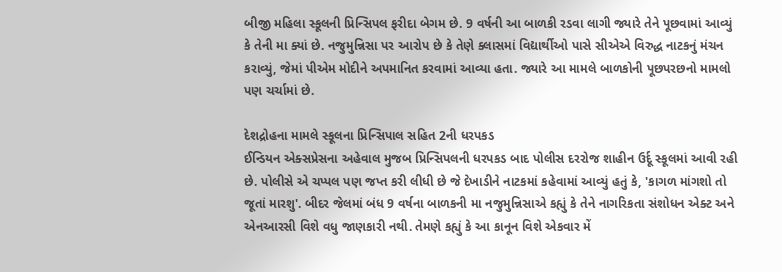બીજી મહિલા સ્કૂલની પ્રિન્સિપલ ફરીદા બેગમ છે. 9 વર્ષની આ બાળકી રડવા લાગી જ્યારે તેને પૂછવામાં આવ્યું કે તેની મા ક્યાં છે. નજુમુન્નિસા પર આરોપ છે કે તેણે ક્લાસમાં વિદ્યાર્થીઓ પાસે સીએએ વિરુદ્ધ નાટકનું મંચન કરાવ્યું, જેમાં પીએમ મોદીને અપમાનિત કરવામાં આવ્યા હતા. જ્યારે આ મામલે બાળકોની પૂછપરછનો મામલો પણ ચર્ચામાં છે.

દેશદ્રોહના મામલે સ્કૂલના પ્રિન્સિપાલ સહિત 2ની ધરપકડ
ઈન્ડિયન એક્સપ્રેસના અહેવાલ મુજબ પ્રિન્સિપલની ધરપકડ બાદ પોલીસ દરરોજ શાહીન ઉર્દૂ સ્કૂલમાં આવી રહી છે. પોલીસે એ ચપ્પલ પણ જપ્ત કરી લીધી છે જે દેખાડીને નાટકમાં કહેવામાં આવ્યું હતું કે, 'કાગળ માંગશો તો જૂતાં મારશુ'. બીદર જેલમાં બંધ 9 વર્ષના બાળકની મા નજુમુન્નિસાએ કહ્યું કે તેને નાગરિકતા સંશોધન એક્ટ અને એનઆરસી વિશે વધુ જાણકારી નથી. તેમણે કહ્યું કે આ કાનૂન વિશે એકવાર મેં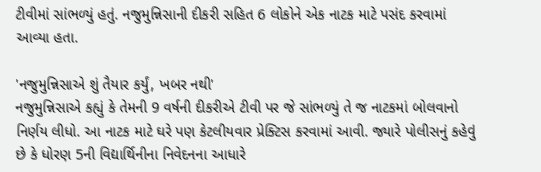ટીવીમાં સાંભળ્યું હતું. નજુમુન્નિસાની દીકરી સહિત 6 લોકોને એક નાટક માટે પસંદ કરવામાં આવ્યા હતા.

'નજુમુન્નિસાએ શું તૈયાર કર્યું, ખબર નથી'
નજુમુન્નિસાએ કહ્યું કે તેમની 9 વર્ષની દીકરીએ ટીવી પર જે સાંભળ્યું તે જ નાટકમાં બોલવાનો નિર્ણય લીધો. આ નાટક માટે ઘરે પણ કેટલીયવાર પ્રેક્ટિસ કરવામાં આવી. જ્યારે પોલીસનું કહેવું છે કે ધોરણ 5ની વિદ્યાર્થિનીના નિવેદનના આધારે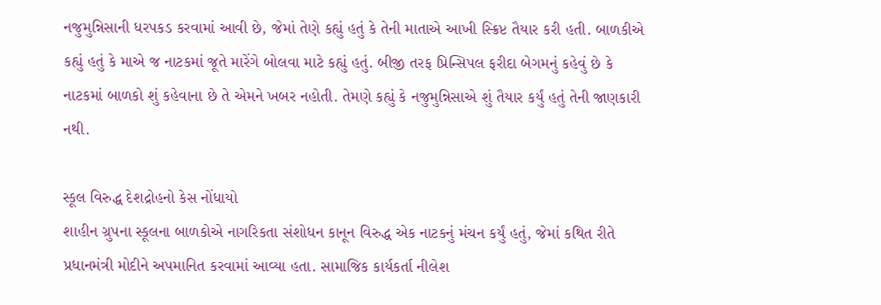નજુમુન્નિસાની ધરપકડ કરવામાં આવી છે, જેમાં તેણે કહ્યું હતું કે તેની માતાએ આખી સ્ક્રિપ્ટ તૈયાર કરી હતી. બાળકીએ કહ્યું હતું કે માએ જ નાટકમાં જૂતે મારેંગે બોલવા માટે કહ્યું હતું. બીજી તરફ પ્રિન્સિપલ ફરીદા બેગમનું કહેવું છે કે નાટકમાં બાળકો શું કહેવાના છે તે એમને ખબર નહોતી. તેમણે કહ્યું કે નજુમુન્નિસાએ શું તૈયાર કર્યું હતું તેની જાણકારી નથી.

સ્કૂલ વિરુદ્ધ દેશદ્રોહનો કેસ નોંધાયો
શાહીન ગ્રુપના સ્કૂલના બાળકોએ નાગરિકતા સંશોધન કાનૂન વિરુદ્ધ એક નાટકનું મંચન કર્યું હતું, જેમાં કથિત રીતે પ્રધાનમંત્રી મોદીને અપમાનિત કરવામાં આવ્યા હતા. સામાજિક કાર્યકર્તા નીલેશ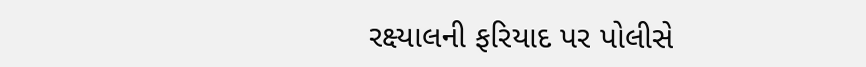રક્ષ્યાલની ફરિયાદ પર પોલીસે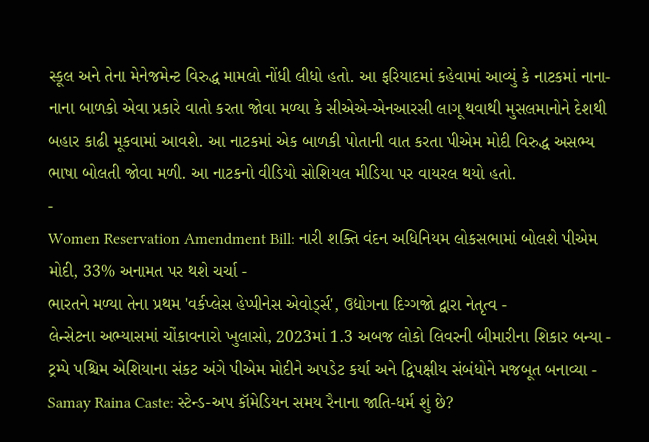સ્કૂલ અને તેના મેનેજમેન્ટ વિરુદ્ધ મામલો નોંધી લીધો હતો. આ ફરિયાદમાં કહેવામાં આવ્યું કે નાટકમાં નાના-નાના બાળકો એવા પ્રકારે વાતો કરતા જોવા મળ્યા કે સીએએ-એનઆરસી લાગૂ થવાથી મુસલમાનોને દેશથી બહાર કાઢી મૂકવામાં આવશે. આ નાટકમાં એક બાળકી પોતાની વાત કરતા પીએમ મોદી વિરુદ્ધ અસભ્ય ભાષા બોલતી જોવા મળી. આ નાટકનો વીડિયો સોશિયલ મીડિયા પર વાયરલ થયો હતો.
-
Women Reservation Amendment Bill: નારી શક્તિ વંદન અધિનિયમ લોકસભામાં બોલશે પીએમ મોદી, 33% અનામત પર થશે ચર્ચા -
ભારતને મળ્યા તેના પ્રથમ 'વર્કપ્લેસ હેપ્પીનેસ એવોર્ડ્સ', ઉદ્યોગના દિગ્ગજો દ્વારા નેતૃત્વ -
લેન્સેટના અભ્યાસમાં ચોંકાવનારો ખુલાસો, 2023માં 1.3 અબજ લોકો લિવરની બીમારીના શિકાર બન્યા -
ટ્રમ્પે પશ્ચિમ એશિયાના સંકટ અંગે પીએમ મોદીને અપડેટ કર્યા અને દ્વિપક્ષીય સંબંધોને મજબૂત બનાવ્યા -
Samay Raina Caste: સ્ટેન્ડ-અપ કૉમેડિયન સમય રૈનાના જાતિ-ધર્મ શું છે?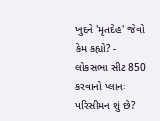ખુદને 'મૃતદેહ' જેવો કેમ કહ્યો? -
લોકસભા સીટ 850 કરવાનો પ્લાનઃ પરિસીમન શું છે?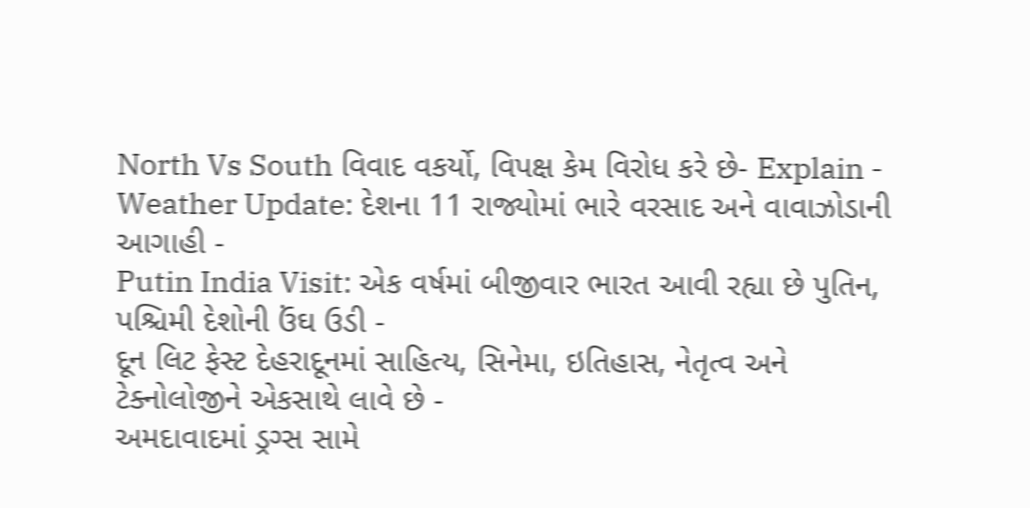North Vs South વિવાદ વકર્યો, વિપક્ષ કેમ વિરોધ કરે છે- Explain -
Weather Update: દેશના 11 રાજ્યોમાં ભારે વરસાદ અને વાવાઝોડાની આગાહી -
Putin India Visit: એક વર્ષમાં બીજીવાર ભારત આવી રહ્યા છે પુતિન, પશ્ચિમી દેશોની ઉંઘ ઉડી -
દૂન લિટ ફેસ્ટ દેહરાદૂનમાં સાહિત્ય, સિનેમા, ઇતિહાસ, નેતૃત્વ અને ટેક્નોલોજીને એકસાથે લાવે છે -
અમદાવાદમાં ડ્રગ્સ સામે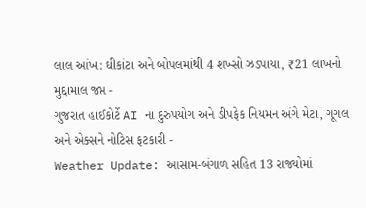લાલ આંખ: ઘીકાંટા અને બોપલમાંથી 4 શખ્સો ઝડપાયા, ₹21 લાખનો મુદ્દામાલ જપ્ત -
ગુજરાત હાઈકોર્ટે AI ના દુરુપયોગ અને ડીપફેક નિયમન અંગે મેટા, ગૂગલ અને એક્સને નોટિસ ફટકારી -
Weather Update: આસામ-બંગાળ સહિત 13 રાજ્યોમાં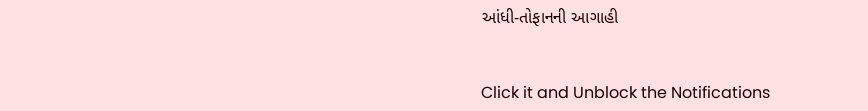આંધી-તોફાનની આગાહી


Click it and Unblock the Notifications